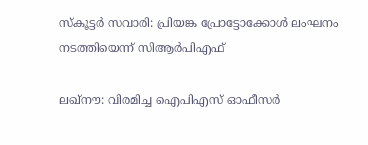സ്കൂട്ടര്‍ സവാരി: പ്രിയങ്ക പ്രോട്ടോക്കോള്‍ ലംഘനം നടത്തിയെന്ന് സിആര്‍പിഎഫ്

ലഖ്നൗ: വിരമിച്ച ഐപിഎസ് ഓഫീസർ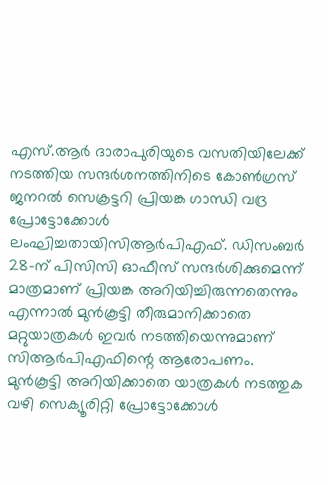എസ്.ആർ ദാരാപുരിയുടെ വസതിയിലേക്ക് നടത്തിയ സന്ദർശനത്തിനിടെ കോൺഗ്രസ് ജനറൽ സെക്രട്ടറി പ്രിയങ്ക ഗാന്ധി വദ്ര പ്രോട്ടോക്കോൾ ലംഘിച്ചതായിസിആർപിഎഫ്. ഡിസംബർ 28-ന് പിസിസി ഓഫീസ് സന്ദർശിക്കുമെന്ന് മാത്രമാണ് പ്രിയങ്ക അറിയിച്ചിരുന്നതെന്നും എന്നാൽ മുൻകൂട്ടി തീരുമാനിക്കാതെ മറ്റുയാത്രകൾ ഇവർ നടത്തിയെന്നുമാണ് സിആർപിഎഫിന്റെ ആരോപണം. മുൻകൂട്ടി അറിയിക്കാതെ യാത്രകൾ നടത്തുക വഴി സെക്യൂരിറ്റി പ്രോട്ടോക്കോൾ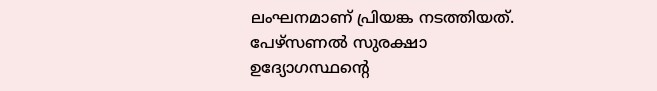ലംഘനമാണ് പ്രിയങ്ക നടത്തിയത്. പേഴ്സണൽ സുരക്ഷാ ഉദ്യോഗസ്ഥന്റെ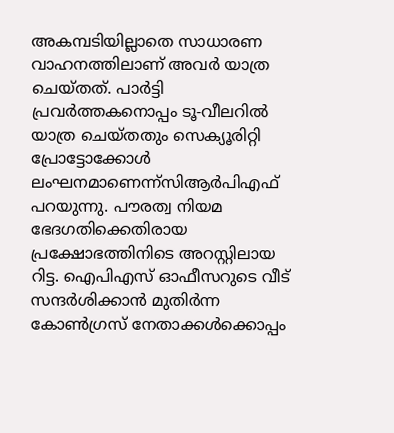അകമ്പടിയില്ലാതെ സാധാരണ വാഹനത്തിലാണ് അവർ യാത്ര ചെയ്തത്. പാർട്ടി പ്രവർത്തകനൊപ്പം ടൂ-വീലറിൽ യാത്ര ചെയ്തതും സെക്യൂരിറ്റി പ്രോട്ടോക്കോൾ ലംഘനമാണെന്ന്സിആർപിഎഫ് പറയുന്നു. പൗരത്വ നിയമ ഭേദഗതിക്കെതിരായ പ്രക്ഷോഭത്തിനിടെ അറസ്റ്റിലായ റിട്ട. ഐപിഎസ് ഓഫീസറുടെ വീട് സന്ദർശിക്കാൻ മുതിർന്ന കോൺഗ്രസ് നേതാക്കൾക്കൊപ്പം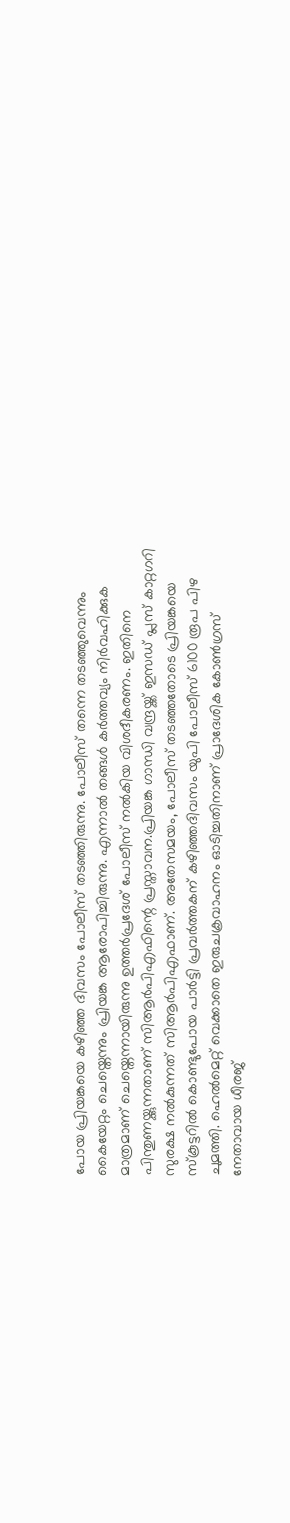പോയ പ്രിയങ്കയെ കഴിഞ്ഞ ദിവസം പോലീസ് തടഞ്ഞിരുന്നു. പോലീസ് തന്നെ തടഞ്ഞുവെന്നും കൈയേറ്റം ചെയ്തെന്നും പ്രിയങ്ക ആരോപിച്ചിരുന്നു. എന്നാൽ തങ്ങൾ കർത്തവ്യം നിർവഹിക്കുക മാത്രമാണ് ചെയ്തെന്നായിരുന്നു ഉത്തർപ്രദേശ് പോലീസ് നൽകിയ വിശദീകരണം. ഇതിനെ പിന്തുണയ്ക്കുന്നതാണ് സിആർപിഎഫിന്റെ പ്രസ്താവന.പ്രിയങ്ക ഗാന്ധി വന്ദ്രയ്ക്ക് ഇസഡ് പ്ലസ് കാറ്റഗറി സുരക്ഷ നൽകുന്നത് സിആർപിഎഫാണ്. അതേസമയം, പോലീസ് തടഞ്ഞതോടെ പ്രിയങ്കയെ സ്കൂട്ടറിൽ കൊണ്ടുപോയ പാർട്ടി പ്രവർത്തകന് കഴിഞ്ഞദിവസം യുപി പോലീസ് 6100 രൂപ പിഴ ചുമത്തി. ഹെൽമെറ്റ് വെക്കാതെ ഇരുചക്രവാഹനം ഓടിച്ചതിനാണ് പ്രാദേശിക കോൺഗ്രസ് നേതാവായ ധീരജ്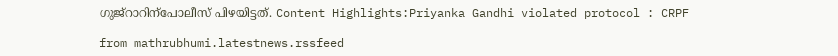ഗുജ്റാറിന്പോലീസ് പിഴയിട്ടത്. Content Highlights:Priyanka Gandhi violated protocol : CRPF

from mathrubhumi.latestnews.rssfeed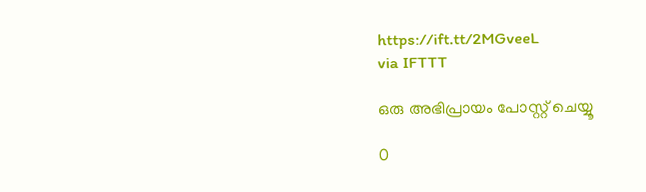https://ift.tt/2MGveeL
via IFTTT

ഒരു അഭിപ്രായം പോസ്റ്റ് ചെയ്യൂ

0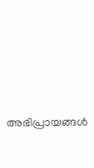അഭിപ്രായങ്ങള്‍